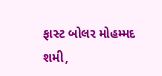ફાસ્ટ બોલર મોહમ્મદ શમી,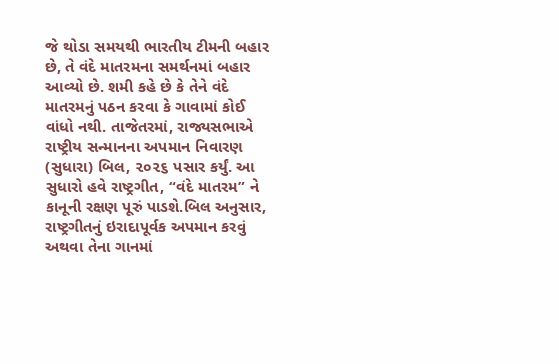જે થોડા સમયથી ભારતીય ટીમની બહાર છે, તે વંદે માતરમના સમર્થનમાં બહાર આવ્યો છે. શમી કહે છે કે તેને વંદે માતરમનું પઠન કરવા કે ગાવામાં કોઈ વાંધો નથી. તાજેતરમાં, રાજ્યસભાએ રાષ્ટ્રીય સન્માનના અપમાન નિવારણ (સુધારા) બિલ, ૨૦૨૬ પસાર કર્યું. આ સુધારો હવે રાષ્ટ્રગીત, “વંદે માતરમ” ને કાનૂની રક્ષણ પૂરું પાડશે.બિલ અનુસાર, રાષ્ટ્રગીતનું ઇરાદાપૂર્વક અપમાન કરવું અથવા તેના ગાનમાં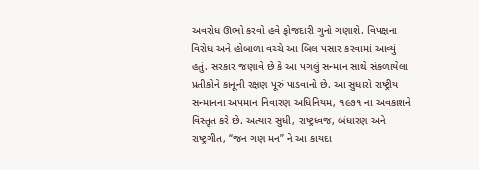અવરોધ ઊભો કરવો હવે ફોજદારી ગુનો ગણાશે. વિપક્ષના વિરોધ અને હોબાળા વચ્ચે આ બિલ પસાર કરવામાં આવ્યું હતું. સરકાર જણાવે છે કે આ પગલું સન્માન સાથે સંકળાયેલા પ્રતીકોને કાનૂની રક્ષણ પૂરું પાડવાનો છે. આ સુધારો રાષ્ટ્રીય સન્માનના અપમાન નિવારણ અધિનિયમ, ૧૯૭૧ ના અવકાશને વિસ્તૃત કરે છે. અત્યાર સુધી, રાષ્ટ્રધ્વજ, બંધારણ અને રાષ્ટ્રગીત, “જન ગણ મન” ને આ કાયદા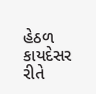હેઠળ કાયદેસર રીતે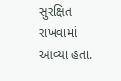સુરક્ષિત રાખવામાં આવ્યા હતા.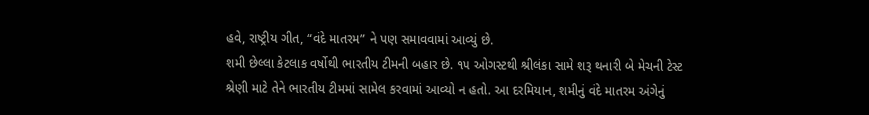હવે, રાષ્ટ્રીય ગીત, “વંદે માતરમ” ને પણ સમાવવામાં આવ્યું છે.
શમી છેલ્લા કેટલાક વર્ષોથી ભારતીય ટીમની બહાર છે. ૧૫ ઓગસ્ટથી શ્રીલંકા સામે શરૂ થનારી બે મેચની ટેસ્ટ શ્રેણી માટે તેને ભારતીય ટીમમાં સામેલ કરવામાં આવ્યો ન હતો. આ દરમિયાન, શમીનું વંદે માતરમ અંગેનું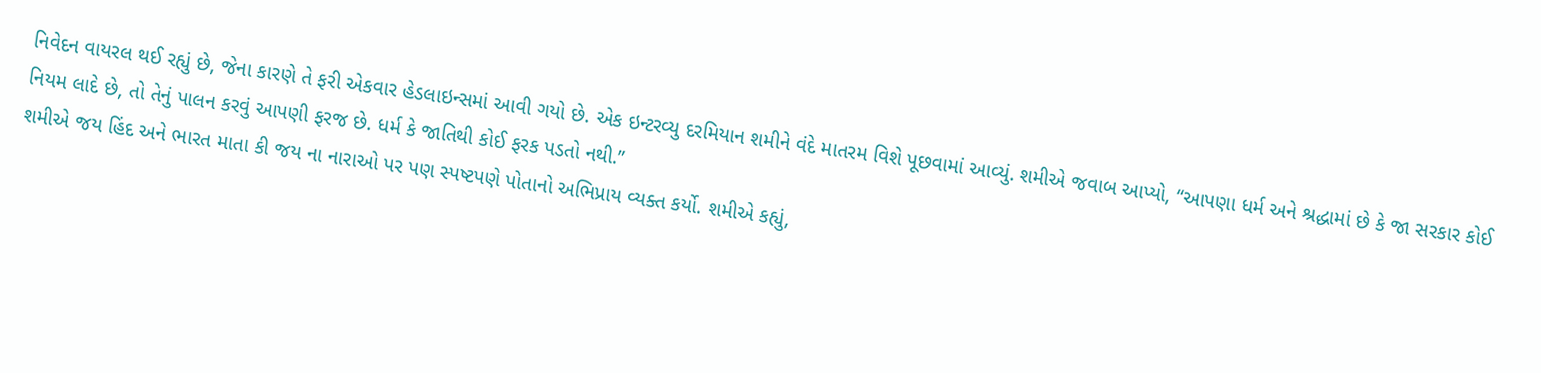નિવેદન વાયરલ થઈ રહ્યું છે, જેના કારણે તે ફરી એકવાર હેડલાઇન્સમાં આવી ગયો છે. એક ઇન્ટરવ્યુ દરમિયાન શમીને વંદે માતરમ વિશે પૂછવામાં આવ્યું. શમીએ જવાબ આપ્યો, “આપણા ધર્મ અને શ્રદ્ધામાં છે કે જા સરકાર કોઈ નિયમ લાદે છે, તો તેનું પાલન કરવું આપણી ફરજ છે. ધર્મ કે જાતિથી કોઈ ફરક પડતો નથી.”
શમીએ જય હિંદ અને ભારત માતા કી જય ના નારાઓ પર પણ સ્પષ્ટપણે પોતાનો અભિપ્રાય વ્યક્ત કર્યો. શમીએ કહ્યું,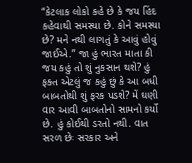“કેટલાક લોકો કહે છે કે જય હિંદ કહેવાથી સમસ્યા છે. કોને સમસ્યા છે? મને નથી લાગતું કે આવું હોવું જાઈએ.” જા હું ભારત માતા કી જય કહું તો શું નુકસાન થશે? હું ફક્ત એટલું જ કહું છું કે આ બધી બાબતોથી શું ફરક પડશે? મેં ઘણી વાર આવી બાબતોનો સામનો કર્યો છે. હું કોઈથી ડરતો નથી. વાત સરળ છેઃ સરકાર અને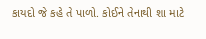કાયદો જે કહે તે પાળો. કોઈને તેનાથી શા માટે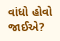વાંધો હોવો જાઈએ?